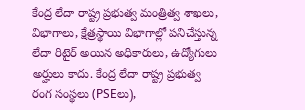కేంద్ర లేదా రాష్ట్ర ప్రభుత్వ మంత్రిత్వ శాఖలు, విభాగాలు, క్షేత్రస్థాయి విభాగాల్లో పనిచేస్తున్న లేదా రిటైర్ అయిన అధికారులు, ఉద్యోగులు అర్హులు కాదు. కేంద్ర లేదా రాష్ట్ర ప్రభుత్వ రంగ సంస్థలు (PSEలు),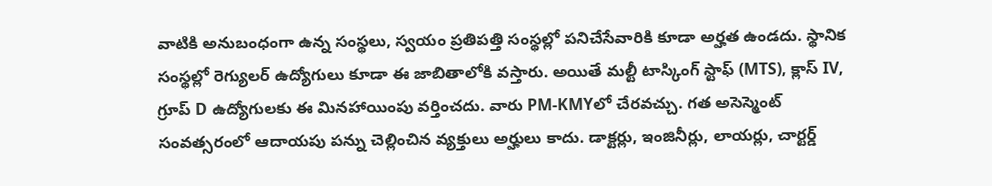వాటికి అనుబంధంగా ఉన్న సంస్థలు, స్వయం ప్రతిపత్తి సంస్థల్లో పనిచేసేవారికి కూడా అర్హత ఉండదు. స్థానిక సంస్థల్లో రెగ్యులర్ ఉద్యోగులు కూడా ఈ జాబితాలోకి వస్తారు. అయితే మల్టీ టాస్కింగ్ స్టాఫ్ (MTS), క్లాస్ IV, గ్రూప్ D ఉద్యోగులకు ఈ మినహాయింపు వర్తించదు. వారు PM-KMYలో చేరవచ్చు. గత అసెస్మెంట్ సంవత్సరంలో ఆదాయపు పన్ను చెల్లించిన వ్యక్తులు అర్హులు కాదు. డాక్టర్లు, ఇంజినీర్లు, లాయర్లు, చార్టర్డ్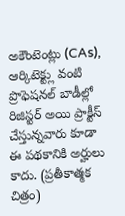అకౌంటెంట్లు (CAs), ఆర్కిటెక్ట్లు వంటి ప్రొఫెషనల్ బాడీల్లో రిజిస్టర్ అయి ప్రాక్టీస్ చేస్తున్నవారు కూడా ఈ పథకానికి అర్హులు కాదు. (ప్రతీకాత్మక చిత్రం)